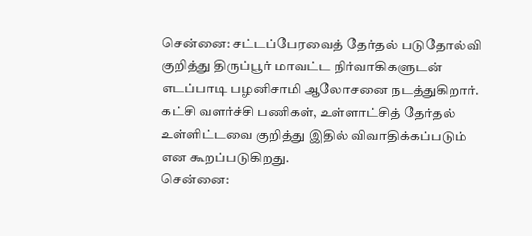சென்னை: சட்டப்பேரவைத் தேர்தல் படுதோல்வி குறித்து திருப்பூர் மாவட்ட நிர்வாகிகளுடன் எடப்பாடி பழனிசாமி ஆலோசனை நடத்துகிறார். கட்சி வளர்ச்சி பணிகள், உள்ளாட்சித் தேர்தல் உள்ளிட்டவை குறித்து இதில் விவாதிக்கப்படும் என கூறப்படுகிறது.
சென்னை: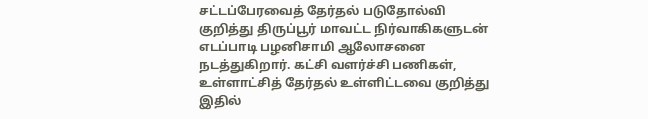சட்டப்பேரவைத் தேர்தல் படுதோல்வி குறித்து திருப்பூர் மாவட்ட நிர்வாகிகளுடன் எடப்பாடி பழனிசாமி ஆலோசனை நடத்துகிறார். கட்சி வளர்ச்சி பணிகள், உள்ளாட்சித் தேர்தல் உள்ளிட்டவை குறித்து இதில்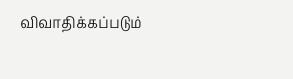விவாதிக்கப்படும்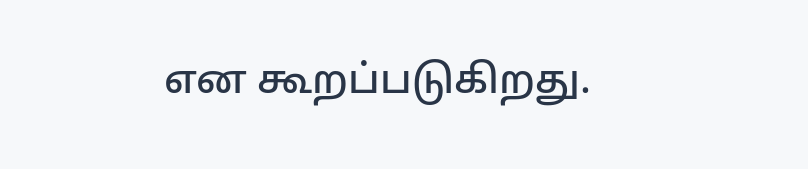என கூறப்படுகிறது.